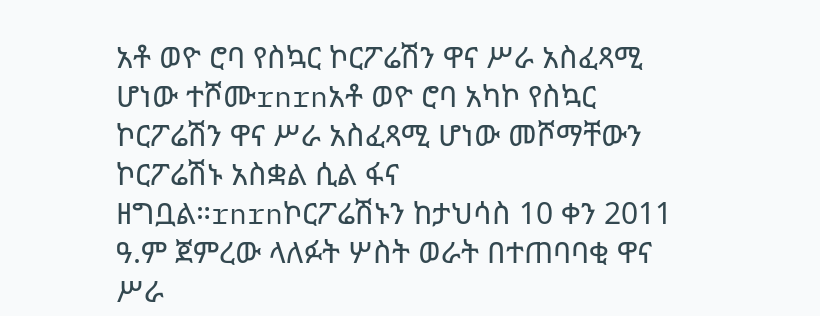አቶ ወዮ ሮባ የስኳር ኮርፖሬሽን ዋና ሥራ አስፈጻሚ ሆነው ተሾሙrnrnአቶ ወዮ ሮባ አካኮ የስኳር ኮርፖሬሽን ዋና ሥራ አስፈጻሚ ሆነው መሾማቸውን ኮርፖሬሽኑ አስቋል ሲል ፋና ዘግቧል።rnrnኮርፖሬሽኑን ከታህሳስ 10 ቀን 2011 ዓ.ም ጀምረው ላለፉት ሦስት ወራት በተጠባባቂ ዋና ሥራ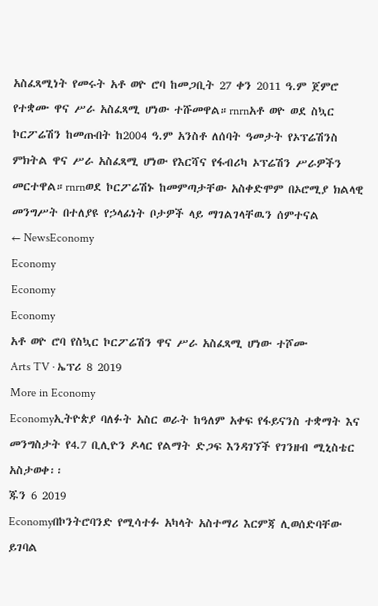አስፈጻሚነት የመሩት አቶ ወዮ ሮባ ከመጋቢት 27 ቀን 2011 ዓ.ም ጀምሮ የተቋሙ ዋና ሥራ አስፈጻሚ ሆነው ተሹመዋል።rnrnአቶ ወዮ ወደ ስኳር ኮርፖሬሽን ከመጡበት ከ2004 ዓ.ም አንስቶ ለሰባት ዓመታት የኦፕሬሽንስ ምክትል ዋና ሥራ አስፈጻሚ ሆነው የእርሻና የፋብሪካ ኦፕሬሽን ሥራዎችን መርተዋል።rnrnወደ ኮርፖሬሽኑ ከመምጣታቸው አስቀድሞም በኦሮሚያ ክልላዊ መንግሥት በተለያዩ የኃላፊነት ቦታዎች ላይ ማገልገላቸዉን ሰምተናል
← NewsEconomy
Economy
Economy
Economy
አቶ ወዮ ሮባ የስኳር ኮርፖሬሽን ዋና ሥራ አስፈጻሚ ሆነው ተሾሙ
Arts TV · ኤፕሪ 8 2019
More in Economy
Economyኢትዮጵያ ባለፉት አስር ወራት ከዓለም አቀፍ የፋይናንስ ተቋማት እና መንግስታት የ4.7 ቢሊዮን ዶላር የልማት ድጋፍ እንዳገኘች የገንዘብ ሚኒስቴር አስታወቀ፡፡
ጁን 6 2019
Economyበኮንትሮባንድ የሚሳተፉ አካላት አስተማሪ እርምጃ ሊወሰድባቸው ይገባል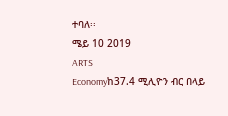ተባለ፡፡
ሜይ 10 2019
ARTS
Economyከ37.4 ሚሊዮን ብር በላይ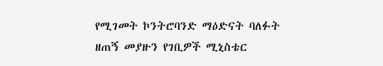የሚገመት ኮንትሮባንድ ማዕድናት ባለፉት ዘጠኝ መያዙን የገቢዎች ሚኒስቴር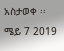አስታወቀ ፡፡
ሜይ 7 2019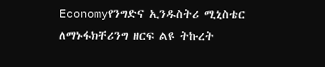Economyየንግድና ኢንዱስትሪ ሚኒስቴር ለማኑፋክቸሪንግ ዘርፍ ልዩ ትኩረት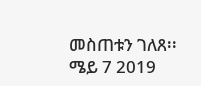መስጠቱን ገለጸ፡፡
ሜይ 7 2019